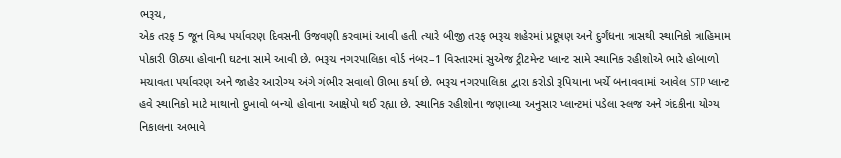ભરૂચ,
એક તરફ 5 જૂન વિશ્વ પર્યાવરણ દિવસની ઉજવણી કરવામાં આવી હતી ત્યારે બીજી તરફ ભરૂચ શહેરમાં પ્રદૂષણ અને દુર્ગંધના ત્રાસથી સ્થાનિકો ત્રાહિમામ પોકારી ઊઠ્યા હોવાની ઘટના સામે આવી છે. ભરૂચ નગરપાલિકા વોર્ડ નંબર–1 વિસ્તારમાં સુએજ ટ્રીટમેન્ટ પ્લાન્ટ સામે સ્થાનિક રહીશોએ ભારે હોબાળો મચાવતા પર્યાવરણ અને જાહેર આરોગ્ય અંગે ગંભીર સવાલો ઊભા કર્યા છે. ભરૂચ નગરપાલિકા દ્વારા કરોડો રૂપિયાના ખર્ચે બનાવવામાં આવેલ STP પ્લાન્ટ હવે સ્થાનિકો માટે માથાનો દુખાવો બન્યો હોવાના આક્ષેપો થઈ રહ્યા છે. સ્થાનિક રહીશોના જણાવ્યા અનુસાર પ્લાન્ટમાં પડેલા સ્લજ અને ગંદકીના યોગ્ય નિકાલના અભાવે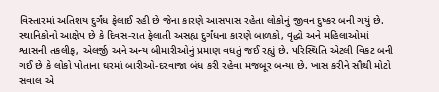વિસ્તારમાં અતિશય દુર્ગંધ ફેલાઈ રહી છે જેના કારણે આસપાસ રહેતા લોકોનું જીવન દુષ્કર બની ગયું છે. સ્થાનિકોનો આક્ષેપ છે કે દિવસ-રાત ફેલાતી અસહ્ય દુર્ગંધના કારણે બાળકો, વૃદ્ધો અને મહિલાઓમાં શ્વાસની તકલીફ, એલર્જી અને અન્ય બીમારીઓનું પ્રમાણ વધતું જઈ રહ્યું છે. પરિસ્થિતિ એટલી વિકટ બની ગઈ છે કે લોકો પોતાના ઘરમાં બારીઓ-દરવાજા બંધ કરી રહેવા મજબૂર બન્યા છે. ખાસ કરીને સૌથી મોટો સવાલ એ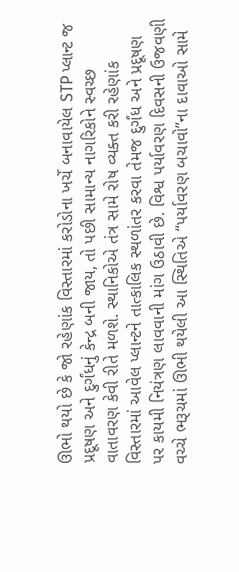ઊભો થયો છે કે જો રહેણાંક વિસ્તારમાં કરોડોના ખર્ચે બનાવાયેલ STP પ્લાન્ટ જ પ્રદૂષણ અને દુર્ગંધનું કેન્દ્ર બની જાય, તો પછી સામાન્ય નાગરિકોને સ્વચ્છ વાતાવરણ કેવી રીતે મળશે. સ્થાનિકોએ તંત્ર સામે રોષ વ્યક્ત કરી રહેણાંક વિસ્તારમાં આવેલ પ્લાન્ટને તાત્કાલિક સ્થળાંતર કરવા તેમજ દુર્ગંધ અને પ્રદૂષણ પર કાયમી નિયંત્રણ લાવવાની માંગ ઉઠાવી છે. વિશ્વ પર્યાવરણ દિવસની ઉજવણી વચ્ચે ભરૂચમાં ઊભી થયેલી આ સ્થિતિએ “પર્યાવરણ બચાવો”ના દાવાઓ સામે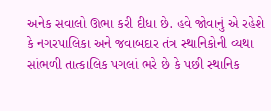અનેક સવાલો ઊભા કરી દીધા છે. હવે જોવાનું એ રહેશે કે નગરપાલિકા અને જવાબદાર તંત્ર સ્થાનિકોની વ્યથા સાંભળી તાત્કાલિક પગલાં ભરે છે કે પછી સ્થાનિક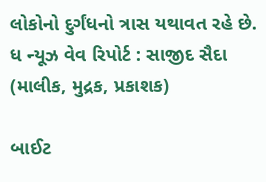લોકોનો દુર્ગંધનો ત્રાસ યથાવત રહે છે.
ધ ન્યૂઝ વેવ રિપોર્ટ : સાજીદ સૈદા (માલીક, મુદ્રક, પ્રકાશક)

બાઈટ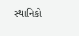સ્થાનિકો